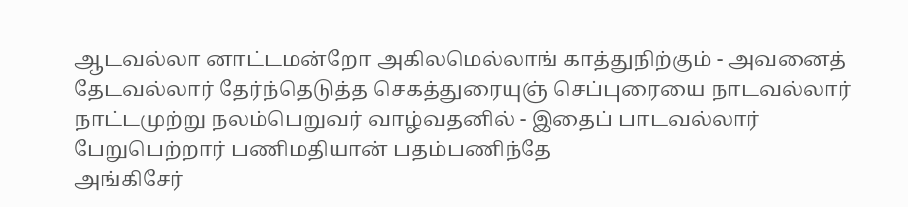ஆடவல்லா னாட்டமன்றோ அகிலமெல்லாங் காத்துநிற்கும் - அவனைத் தேடவல்லார் தேர்ந்தெடுத்த செகத்துரையுஞ் செப்புரையை நாடவல்லார் நாட்டமுற்று நலம்பெறுவர் வாழ்வதனில் - இதைப் பாடவல்லார் பேறுபெற்றார் பணிமதியான் பதம்பணிந்தே
அங்கிசேர்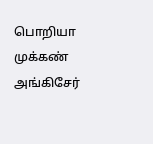பொறியா முக்கண் அங்கிசேர்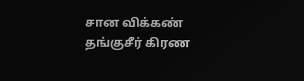சான விக்கண் தங்குசீர் கிரண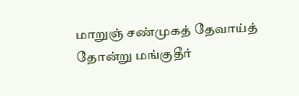மாறுஞ் சண்முகத் தேவாய்த் தோன்று மங்குதீர்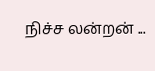நிச்ச லன்றன் ...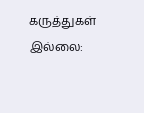கருத்துகள் இல்லை: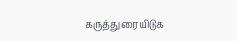கருத்துரையிடுக